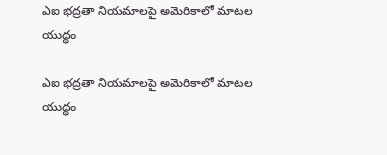ఎఐ భద్రతా నియమాలపై అమెరికాలో మాటల యుద్ధం

ఎఐ భద్రతా నియమాలపై అమెరికాలో మాటల యుద్ధం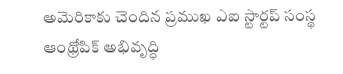అమెరికాకు చెందిన ప్రముఖ ఎఐ స్టార్టప్‌ సంస్థ ఆంథ్రోపిక్‌ అభివృద్ధి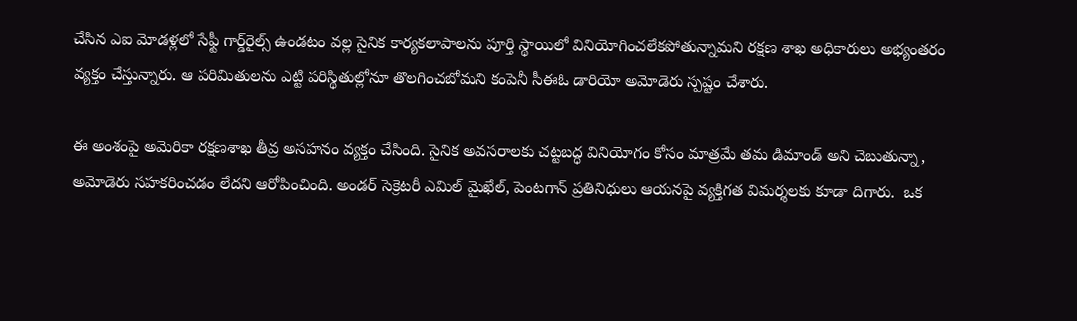చేసిన ఎఐ మోడళ్లలో సేఫ్టీ గార్డ్‌రైల్స్‌ ఉండటం వల్ల సైనిక కార్యకలాపాలను పూర్తి స్థాయిలో వినియోగించలేకపోతున్నామని రక్షణ శాఖ అధికారులు అభ్యంతరం వ్యక్తం చేస్తున్నారు. ఆ పరిమితులను ఎట్టి పరిస్థితుల్లోనూ తొలగించబోమని కంపెనీ సీఈఓ డారియో అమోడెరు స్పష్టం చేశారు.

ఈ అంశంపై అమెరికా రక్షణశాఖ తీవ్ర అసహనం వ్యక్తం చేసింది. సైనిక అవసరాలకు చట్టబద్ధ వినియోగం కోసం మాత్రమే తమ డిమాండ్‌ అని చెబుతున్నా, అమోడెరు సహకరించడం లేదని ఆరోపించింది. అండర్‌ సెక్రెటరీ ఎమిల్‌ మైఖేల్‌, పెంటగాన్‌ ప్రతినిధులు ఆయనపై వ్యక్తిగత విమర్శలకు కూడా దిగారు.  ఒక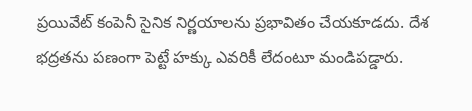ప్రయివేట్‌ కంపెనీ సైనిక నిర్ణయాలను ప్రభావితం చేయకూడదు. దేశ భద్రతను పణంగా పెట్టే హక్కు ఎవరికీ లేదంటూ మండిపడ్డారు.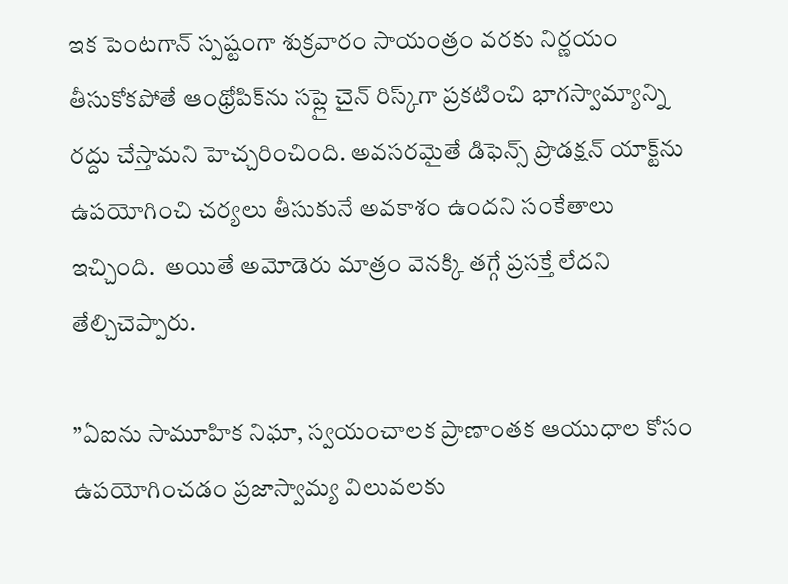ఇక పెంటగాన్‌ స్పష్టంగా శుక్రవారం సాయంత్రం వరకు నిర్ణయం తీసుకోకపోతే ఆంథ్రోపిక్‌ను సప్లై చైన్‌ రిస్క్‌గా ప్రకటించి భాగస్వామ్యాన్ని రద్దు చేస్తామని హెచ్చరించింది. అవసరమైతే డిఫెన్స్‌ ప్రొడక్షన్‌ యాక్ట్‌ను ఉపయోగించి చర్యలు తీసుకునే అవకాశం ఉందని సంకేతాలు ఇచ్చింది.  అయితే అమోడెరు మాత్రం వెనక్కి తగ్గే ప్రసక్తే లేదని తేల్చిచెప్పారు.

”ఏఐను సామూహిక నిఘా, స్వయంచాలక ప్రాణాంతక ఆయుధాల కోసం ఉపయోగించడం ప్రజాస్వామ్య విలువలకు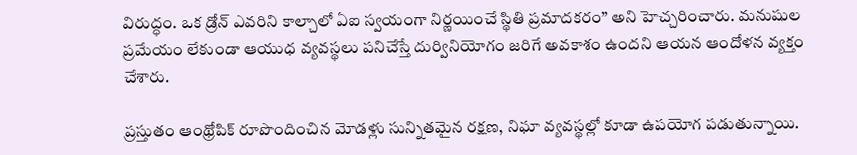విరుద్ధం. ఒక డ్రోన్‌ ఎవరిని కాల్చాలో ఏఐ స్వయంగా నిర్ణయించే స్థితి ప్రమాదకరం” అని హెచ్చరించారు. మనుషుల ప్రమేయం లేకుండా ఆయుధ వ్యవస్థలు పనిచేస్తే దుర్వినియోగం జరిగే అవకాశం ఉందని ఆయన ఆందోళన వ్యక్తం చేశారు.

ప్రస్తుతం ఆంథ్రోపిక్‌ రూపొందించిన మోడళ్లు సున్నితమైన రక్షణ, నిఘా వ్యవస్థల్లో కూడా ఉపయోగ పడుతున్నాయి.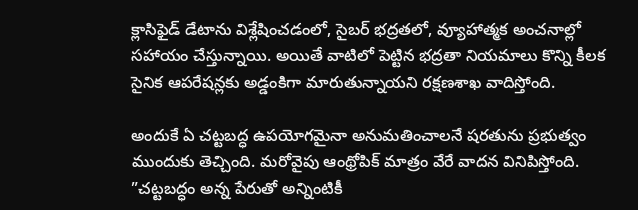క్లాసిఫైడ్‌ డేటాను విశ్లేషించడంలో, సైబర్‌ భద్రతలో, వ్యూహాత్మక అంచనాల్లో సహాయం చేస్తున్నాయి. అయితే వాటిలో పెట్టిన భద్రతా నియమాలు కొన్ని కీలక సైనిక ఆపరేషన్లకు అడ్డంకిగా మారుతున్నాయని రక్షణశాఖ వాదిస్తోంది.

అందుకే ఏ చట్టబద్ధ ఉపయోగమైనా అనుమతించాలనే షరతును ప్రభుత్వం ముందుకు తెచ్చింది. మరోవైపు ఆంథ్రోపిక్‌ మాత్రం వేరే వాదన వినిపిస్తోంది. ”చట్టబద్ధం అన్న పేరుతో అన్నింటికీ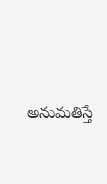అనుమతిస్తే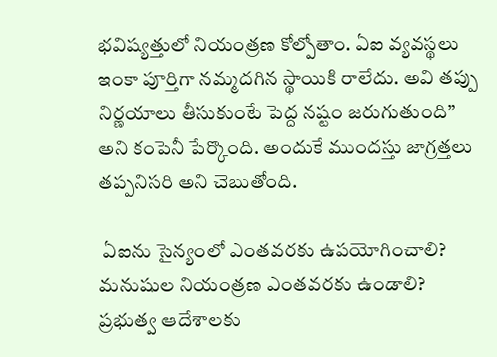భవిష్యత్తులో నియంత్రణ కోల్పోతాం. ఏఐ వ్యవస్థలు ఇంకా పూర్తిగా నమ్మదగిన స్థాయికి రాలేదు. అవి తప్పు నిర్ణయాలు తీసుకుంటే పెద్ద నష్టం జరుగుతుంది” అని కంపెనీ పేర్కొంది. అందుకే ముందస్తు జాగ్రత్తలు తప్పనిసరి అని చెబుతోంది.

 ఏఐను సైన్యంలో ఎంతవరకు ఉపయోగించాలి? మనుషుల నియంత్రణ ఎంతవరకు ఉండాలి? ప్రభుత్వ ఆదేశాలకు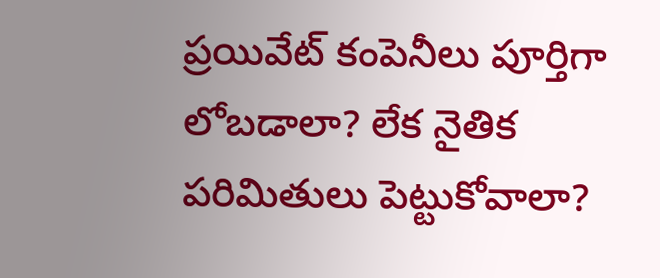ప్రయివేట్‌ కంపెనీలు పూర్తిగా లోబడాలా? లేక నైతిక పరిమితులు పెట్టుకోవాలా?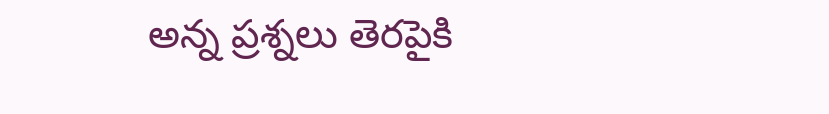అన్న ప్రశ్నలు తెరపైకి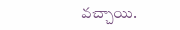వచ్చాయి.